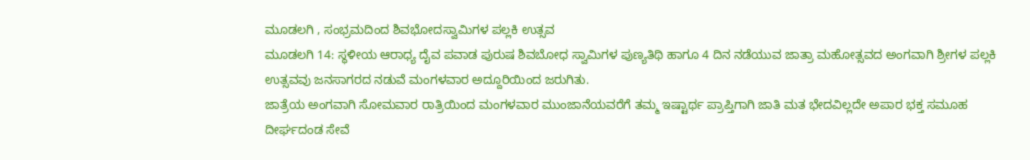ಮೂಡಲಗಿ , ಸಂಭ್ರಮದಿಂದ ಶಿವಭೋದಸ್ವಾಮಿಗಳ ಪಲ್ಲಕಿ ಉತ್ಸವ
ಮೂಡಲಗಿ 14: ಸ್ಥಳೀಯ ಆರಾಧ್ಯ ದೈವ ಪವಾಡ ಪುರುಷ ಶಿವಬೋಧ ಸ್ವಾಮಿಗಳ ಪುಣ್ಯತಿಥಿ ಹಾಗೂ 4 ದಿನ ನಡೆಯುವ ಜಾತ್ರಾ ಮಹೋತ್ಸವದ ಅಂಗವಾಗಿ ಶ್ರೀಗಳ ಪಲ್ಲಕಿ ಉತ್ಸವವು ಜನಸಾಗರದ ನಡುವೆ ಮಂಗಳವಾರ ಅದ್ದೂರಿಯಿಂದ ಜರುಗಿತು.
ಜಾತ್ರೆಯ ಅಂಗವಾಗಿ ಸೋಮವಾರ ರಾತ್ರಿಯಿಂದ ಮಂಗಳವಾರ ಮುಂಜಾನೆಯವರೆಗೆ ತಮ್ಮ ಇಷ್ಟಾರ್ಥ ಪ್ರಾಪ್ತಿಗಾಗಿ ಜಾತಿ ಮತ ಭೇದವಿಲ್ಲದೇ ಅಪಾರ ಭಕ್ತ ಸಮೂಹ ದೀರ್ಘದಂಡ ಸೇವೆ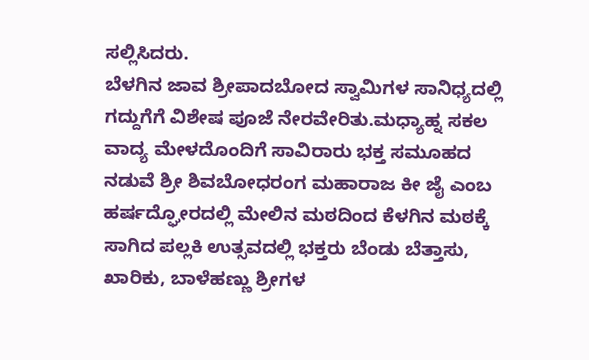ಸಲ್ಲಿಸಿದರು.
ಬೆಳಗಿನ ಜಾವ ಶ್ರೀಪಾದಬೋದ ಸ್ವಾಮಿಗಳ ಸಾನಿಧ್ಯದಲ್ಲಿ ಗದ್ದುಗೆಗೆ ವಿಶೇಷ ಪೂಜೆ ನೇರವೇರಿತು.ಮಧ್ಯಾಹ್ನ ಸಕಲ ವಾದ್ಯ ಮೇಳದೊಂದಿಗೆ ಸಾವಿರಾರು ಭಕ್ತ ಸಮೂಹದ ನಡುವೆ ಶ್ರೀ ಶಿವಬೋಧರಂಗ ಮಹಾರಾಜ ಕೀ ಜೈ ಎಂಬ ಹರ್ಷದ್ಘೋರದಲ್ಲಿ ಮೇಲಿನ ಮಠದಿಂದ ಕೆಳಗಿನ ಮಠಕ್ಕೆ ಸಾಗಿದ ಪಲ್ಲಕಿ ಉತ್ಸವದಲ್ಲಿ ಭಕ್ತರು ಬೆಂಡು ಬೆತ್ತಾಸು, ಖಾರಿಕು, ಬಾಳೆಹಣ್ಣು ಶ್ರೀಗಳ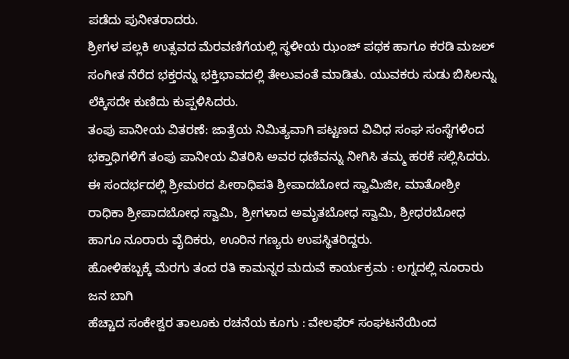ಪಡೆದು ಪುನೀತರಾದರು.
ಶ್ರೀಗಳ ಪಲ್ಲಕಿ ಉತ್ಸವದ ಮೆರವಣಿಗೆಯಲ್ಲಿ ಸ್ಥಳೀಯ ಝಂಜ್ ಪಥಕ ಹಾಗೂ ಕರಡಿ ಮಜಲ್ ಸಂಗೀತ ನೆರೆದ ಭಕ್ತರನ್ನು ಭಕ್ತಿಭಾವದಲ್ಲಿ ತೇಲುವಂತೆ ಮಾಡಿತು. ಯುವಕರು ಸುಡು ಬಿಸಿಲನ್ನು ಲೆಕ್ಕಿಸದೇ ಕುಣಿದು ಕುಪ್ಪಳಿಸಿದರು.
ತಂಪು ಪಾನೀಯ ವಿತರಣೆ: ಜಾತ್ರೆಯ ನಿಮಿತ್ಯವಾಗಿ ಪಟ್ಟಣದ ವಿವಿಧ ಸಂಘ ಸಂಸ್ಥೆಗಳಿಂದ ಭಕ್ತಾಧಿಗಳಿಗೆ ತಂಪು ಪಾನೀಯ ವಿತರಿಸಿ ಅವರ ಧಣಿವನ್ನು ನೀಗಿಸಿ ತಮ್ಮ ಹರಕೆ ಸಲ್ಲಿಸಿದರು.
ಈ ಸಂದರ್ಭದಲ್ಲಿ ಶ್ರೀಮಠದ ಪೀಠಾಧಿಪತಿ ಶ್ರೀಪಾದಬೋದ ಸ್ವಾಮಿಜೀ, ಮಾತೋಶ್ರೀ ರಾಧಿಕಾ ಶ್ರೀಪಾದಬೋಧ ಸ್ವಾಮಿ, ಶ್ರೀಗಳಾದ ಅಮೃತಬೋಧ ಸ್ವಾಮಿ, ಶ್ರೀಧರಬೋಧ ಹಾಗೂ ನೂರಾರು ವೈದಿಕರು, ಊರಿನ ಗಣ್ಯರು ಉಪಸ್ಥಿತರಿದ್ದರು.
ಹೋಳಿಹಬ್ಬಕ್ಕೆ ಮೆರಗು ತಂದ ರತಿ ಕಾಮನ್ನರ ಮದುವೆ ಕಾರ್ಯಕ್ರಮ : ಲಗ್ನದಲ್ಲಿ ನೂರಾರು ಜನ ಬಾಗಿ
ಹೆಚ್ಚಾದ ಸಂಕೇಶ್ವರ ತಾಲೂಕು ರಚನೆಯ ಕೂಗು : ವೇಲಫೆರ್ ಸಂಘಟನೆಯಿಂದ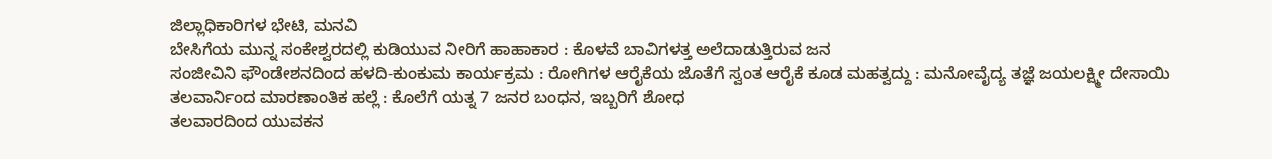ಜಿಲ್ಲಾಧಿಕಾರಿಗಳ ಭೇಟಿ, ಮನವಿ
ಬೇಸಿಗೆಯ ಮುನ್ನ ಸಂಕೇಶ್ವರದಲ್ಲಿ ಕುಡಿಯುವ ನೀರಿಗೆ ಹಾಹಾಕಾರ : ಕೊಳವೆ ಬಾವಿಗಳತ್ತ ಅಲೆದಾಡುತ್ತಿರುವ ಜನ
ಸಂಜೀವಿನಿ ಫೌಂಡೇಶನದಿಂದ ಹಳದಿ-ಕುಂಕುಮ ಕಾರ್ಯಕ್ರಮ : ರೋಗಿಗಳ ಆರೈಕೆಯ ಜೊತೆಗೆ ಸ್ವಂತ ಆರೈಕೆ ಕೂಡ ಮಹತ್ವದ್ದು : ಮನೋವೈದ್ಯ ತಜ್ಞೆ ಜಯಲಕ್ಷ್ಮೀ ದೇಸಾಯಿ
ತಲವಾರ್ನಿಂದ ಮಾರಣಾಂತಿಕ ಹಲ್ಲೆ : ಕೊಲೆಗೆ ಯತ್ನ 7 ಜನರ ಬಂಧನ, ಇಬ್ಬರಿಗೆ ಶೋಧ
ತಲವಾರದಿಂದ ಯುವಕನ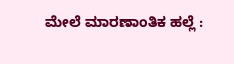ಮೇಲೆ ಮಾರಣಾಂತಿಕ ಹಲ್ಲೆ :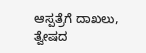ಆಸ್ಪತ್ರೆಗೆ ದಾಖಲು, ತ್ವೇಷದ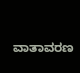ವಾತಾವರಣ